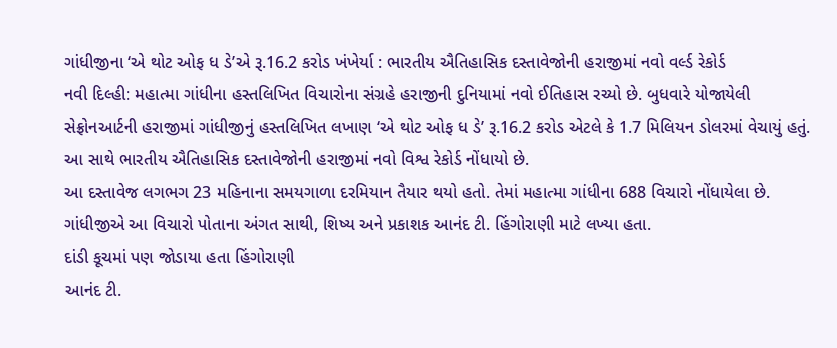ગાંધીજીના ‘એ થોટ ઓફ ધ ડે’એ રૂ.16.2 કરોડ ખંખેર્યા : ભારતીય ઐતિહાસિક દસ્તાવેજોની હરાજીમાં નવો વર્લ્ડ રેકોર્ડ
નવી દિલ્હી: મહાત્મા ગાંધીના હસ્તલિખિત વિચારોના સંગ્રહે હરાજીની દુનિયામાં નવો ઈતિહાસ રચ્યો છે. બુધવારે યોજાયેલી સેફ્રોનઆર્ટની હરાજીમાં ગાંધીજીનું હસ્તલિખિત લખાણ ‘એ થોટ ઓફ ધ ડે’ રૂ.16.2 કરોડ એટલે કે 1.7 મિલિયન ડોલરમાં વેચાયું હતું. આ સાથે ભારતીય ઐતિહાસિક દસ્તાવેજોની હરાજીમાં નવો વિશ્વ રેકોર્ડ નોંધાયો છે.
આ દસ્તાવેજ લગભગ 23 મહિનાના સમયગાળા દરમિયાન તૈયાર થયો હતો. તેમાં મહાત્મા ગાંધીના 688 વિચારો નોંધાયેલા છે. ગાંધીજીએ આ વિચારો પોતાના અંગત સાથી, શિષ્ય અને પ્રકાશક આનંદ ટી. હિંગોરાણી માટે લખ્યા હતા.
દાંડી કૂચમાં પણ જોડાયા હતા હિંગોરાણી
આનંદ ટી.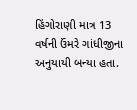હિંગોરાણી માત્ર 13 વર્ષની ઉંમરે ગાંધીજીના અનુયાયી બન્યા હતા.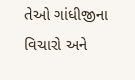તેઓ ગાંધીજીના વિચારો અને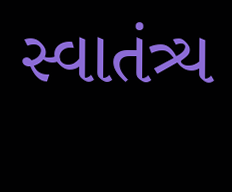સ્વાતંત્ર્ય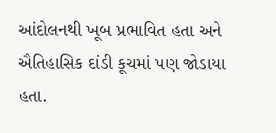આંદોલનથી ખૂબ પ્રભાવિત હતા અને ઐતિહાસિક દાંડી કૂચમાં પણ જોડાયા હતા.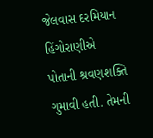જેલવાસ દરમિયાન હિંગોરાણીએ પોતાની શ્રવણશક્તિ ગુમાવી હતી. તેમની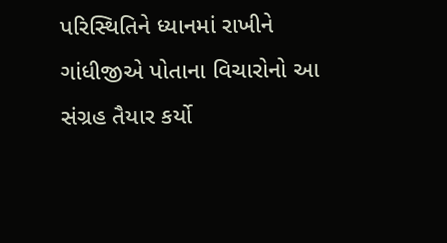પરિસ્થિતિને ધ્યાનમાં રાખીને ગાંધીજીએ પોતાના વિચારોનો આ સંગ્રહ તૈયાર કર્યો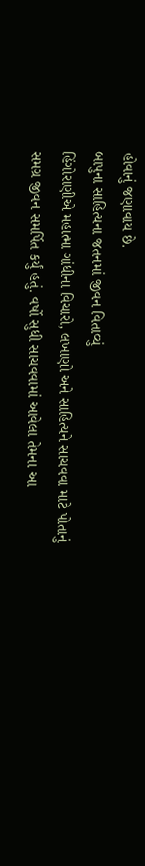હોવાનું જણાવાય છે.
બાપુના સાહિત્યના જતનમાં જીવન વિતાવ્યું
હિંગોરાણીએ મહાત્મા ગાંધીના વિચારો, લખાણો અને સાહિત્યને સાચવવા માટે પોતાનું સમગ્ર જીવન સમર્પિત કર્યું હતું. વર્ષો સુધી સાચવવામાં આવેલા તેમના આ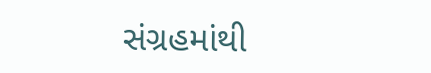સંગ્રહમાંથી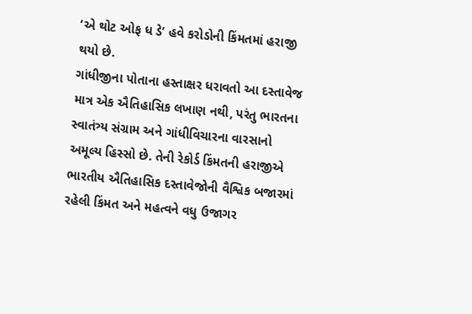‘એ થોટ ઓફ ધ ડે’ હવે કરોડોની કિંમતમાં હરાજી થયો છે.
ગાંધીજીના પોતાના હસ્તાક્ષર ધરાવતો આ દસ્તાવેજ માત્ર એક ઐતિહાસિક લખાણ નથી, પરંતુ ભારતના સ્વાતંત્ર્ય સંગ્રામ અને ગાંધીવિચારના વારસાનો અમૂલ્ય હિસ્સો છે. તેની રેકોર્ડ કિંમતની હરાજીએ ભારતીય ઐતિહાસિક દસ્તાવેજોની વૈશ્વિક બજારમાં રહેલી કિંમત અને મહત્વને વધુ ઉજાગર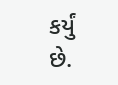કર્યું છે.